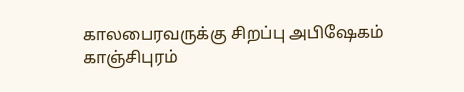காலபைரவருக்கு சிறப்பு அபிஷேகம்
காஞ்சிபுரம்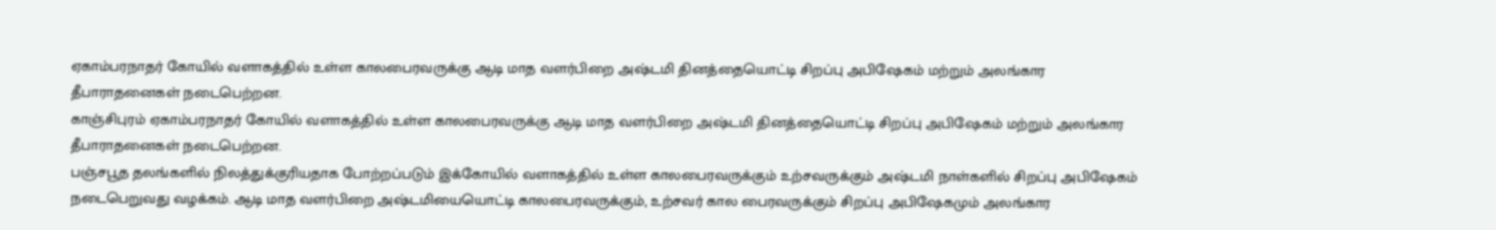ஏகாம்பரநாதர் கோயில் வளாகத்தில் உள்ள காலபைரவருக்கு ஆடி மாத வளர்பிறை அஷ்டமி தினத்தையொட்டி சிறப்பு அபிஷேகம் மற்றும் அலங்கார தீபாராதனைகள் நடைபெற்றன.
காஞ்சிபுரம் ஏகாம்பரநாதர் கோயில் வளாகத்தில் உள்ள காலபைரவருக்கு ஆடி மாத வளர்பிறை அஷ்டமி தினத்தையொட்டி சிறப்பு அபிஷேகம் மற்றும் அலங்கார தீபாராதனைகள் நடைபெற்றன.
பஞ்சபூத தலங்களில் நிலத்துக்குரியதாக போற்றப்படும் இக்கோயில் வளாகத்தில் உள்ள காலபைரவருக்கும் உற்சவருக்கும் அஷ்டமி நாள்களில் சிறப்பு அபிஷேகம் நடைபெறுவது வழக்கம். ஆடி மாத வளர்பிறை அஷ்டமியையொட்டி காலபைரவருக்கும், உற்சவர் கால பைரவருக்கும் சிறப்பு அபிஷேகமும் அலங்கார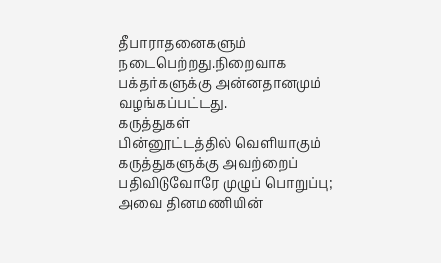தீபாராதனைகளும் நடைபெற்றது.நிறைவாக பக்தர்களுக்கு அன்னதானமும் வழங்கப்பட்டது.
கருத்துகள்
பின்னூட்டத்தில் வெளியாகும் கருத்துகளுக்கு அவற்றைப் பதிவிடுவோரே முழுப் பொறுப்பு; அவை தினமணியின்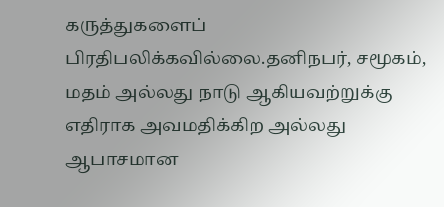கருத்துகளைப் பிரதிபலிக்கவில்லை.தனிநபர், சமூகம், மதம் அல்லது நாடு ஆகியவற்றுக்கு எதிராக அவமதிக்கிற அல்லது ஆபாசமான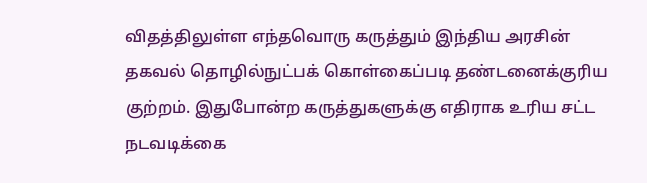விதத்திலுள்ள எந்தவொரு கருத்தும் இந்திய அரசின் தகவல் தொழில்நுட்பக் கொள்கைப்படி தண்டனைக்குரிய குற்றம். இதுபோன்ற கருத்துகளுக்கு எதிராக உரிய சட்ட நடவடிக்கை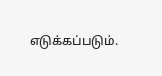எடுக்கப்படும்.